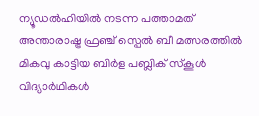ന്യൂഡൽഹിയിൽ നടന്ന പത്താമത് അന്താരാഷ്ട്ര ഫ്രഞ്ച് സ്പെൽ ബീ മത്സരത്തിൽ മികവു കാട്ടിയ ബിർള പബ്ലിക് സ്കൂൾ വിദ്യാർഥികൾ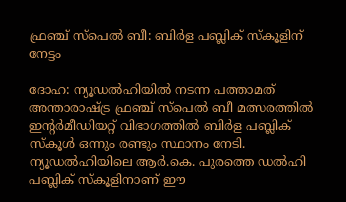ഫ്രഞ്ച് സ്പെൽ ബീ: ബിർള പബ്ലിക് സ്കൂളിന് നേട്ടം

ദോഹ: ന്യൂഡൽഹിയിൽ നടന്ന പത്താമത് അന്താരാഷ്ട്ര ഫ്രഞ്ച് സ്പെൽ ബീ മത്സരത്തിൽ ഇന്റർമീഡിയറ്റ് വിഭാഗത്തിൽ ബിർള പബ്ലിക് സ്കൂൾ ഒന്നും രണ്ടും സ്ഥാനം നേടി. ന്യൂഡൽഹിയിലെ ആർ.കെ. പുരത്തെ ഡൽഹി പബ്ലിക് സ്കൂളിനാണ് ഈ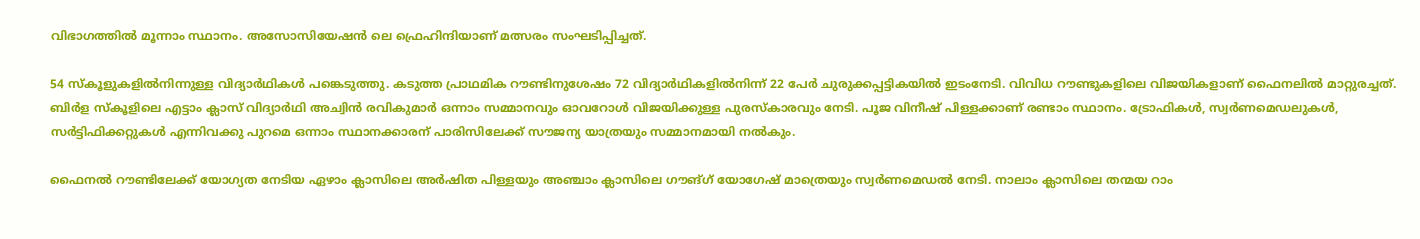വിഭാഗത്തിൽ മൂന്നാം സ്ഥാനം. അസോസിയേഷൻ ലെ ഫ്രെഹിന്ദിയാണ് മത്സരം സംഘടിപ്പിച്ചത്.

54 സ്കൂളുകളിൽനിന്നുള്ള വിദ്യാർഥികൾ പങ്കെടുത്തു. കടുത്ത പ്രാഥമിക റൗണ്ടിനുശേഷം 72 വിദ്യാർഥികളിൽനിന്ന് 22 പേർ ചുരുക്കപ്പട്ടികയിൽ ഇടംനേടി. വിവിധ റൗണ്ടുകളിലെ വിജയികളാണ് ഫൈനലിൽ മാറ്റുരച്ചത്. ബിർള സ്കൂളിലെ എട്ടാം ക്ലാസ് വിദ്യാർഥി അച്വിൻ രവികുമാർ ഒന്നാം സമ്മാനവും ഓവറോൾ വിജയിക്കുള്ള പുരസ്കാരവും നേടി. പൂജ വിനീഷ് പിള്ളക്കാണ് രണ്ടാം സ്ഥാനം. ട്രോഫികൾ, സ്വർണമെഡലുകൾ, സർട്ടിഫിക്കറ്റുകൾ എന്നിവക്കു പുറമെ ഒന്നാം സ്ഥാനക്കാരന് പാരിസിലേക്ക് സൗജന്യ യാത്രയും സമ്മാനമായി നൽകും.

ഫൈനൽ റൗണ്ടിലേക്ക് യോഗ്യത നേടിയ ഏഴാം ക്ലാസിലെ അർഷിത പിള്ളയും അഞ്ചാം ക്ലാസിലെ ഗൗങ്ഗ് യോഗേഷ് മാത്രെയും സ്വർണമെഡൽ നേടി. നാലാം ക്ലാസിലെ തന്മയ റാം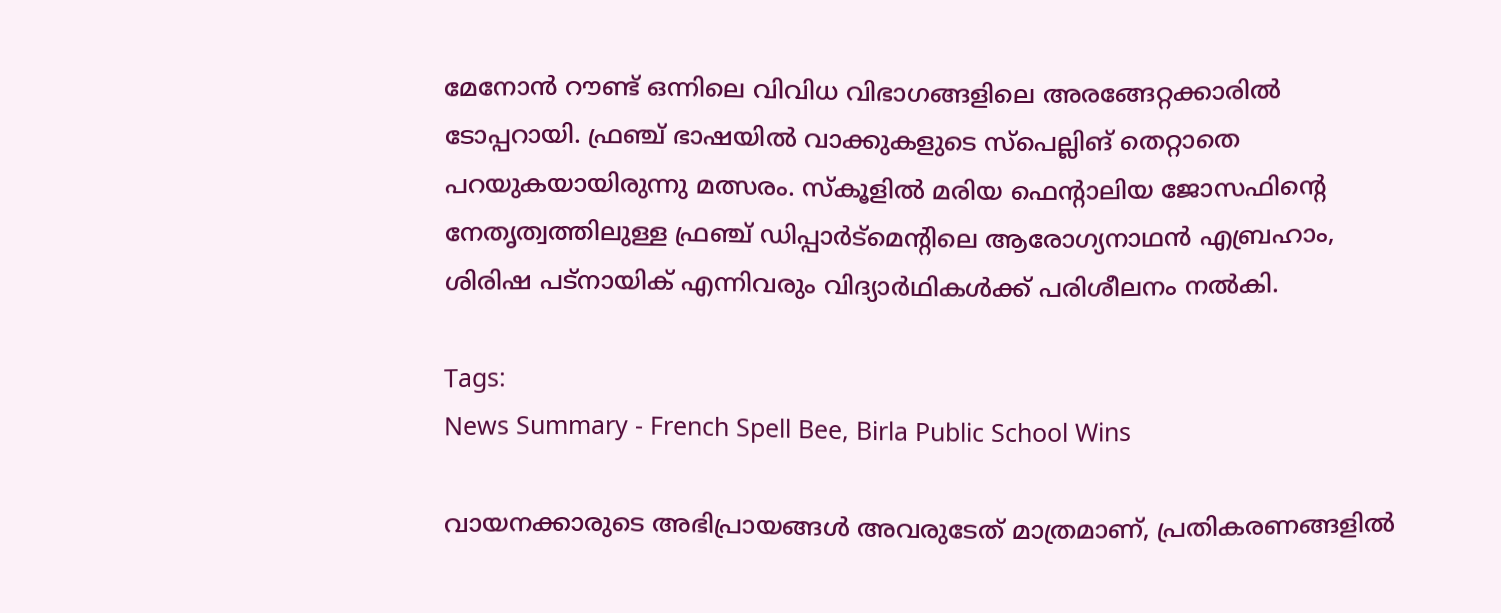മേനോൻ റൗണ്ട് ഒന്നിലെ വിവിധ വിഭാഗങ്ങളിലെ അരങ്ങേറ്റക്കാരിൽ ടോപ്പറായി. ഫ്രഞ്ച് ഭാഷയിൽ വാക്കുകളുടെ സ്‍പെല്ലിങ് തെറ്റാതെ പറയുകയായിരുന്നു മത്സരം. സ്കൂളിൽ മരിയ ഫെന്റാലിയ ജോസഫിന്റെ നേതൃത്വത്തിലുള്ള ഫ്രഞ്ച് ഡിപ്പാർട്മെന്റിലെ ആരോഗ്യനാഥൻ എബ്രഹാം, ശിരിഷ പട്‌നായിക് എന്നിവരും വിദ്യാർഥികൾക്ക് പരിശീലനം നൽകി.

Tags:
News Summary - French Spell Bee, Birla Public School Wins

വായനക്കാരുടെ അഭിപ്രായങ്ങള്‍ അവരുടേത് മാത്രമാണ്, പ്രതികരണങ്ങളിൽ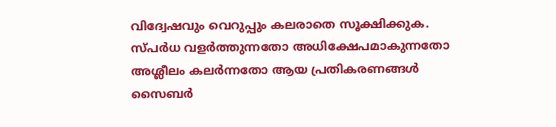വിദ്വേഷവും വെറുപ്പും കലരാതെ സൂക്ഷിക്കുക. സ്പർധ വളർത്തുന്നതോ അധിക്ഷേപമാകുന്നതോ അശ്ലീലം കലർന്നതോ ആയ പ്രതികരണങ്ങൾ സൈബർ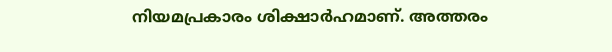നിയമപ്രകാരം ശിക്ഷാർഹമാണ്. അത്തരം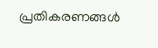പ്രതികരണങ്ങൾ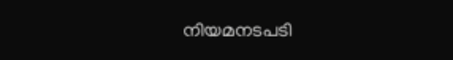നിയമനടപടി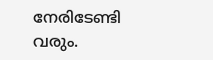നേരിടേണ്ടി വരും.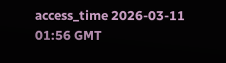access_time 2026-03-11 01:56 GMT